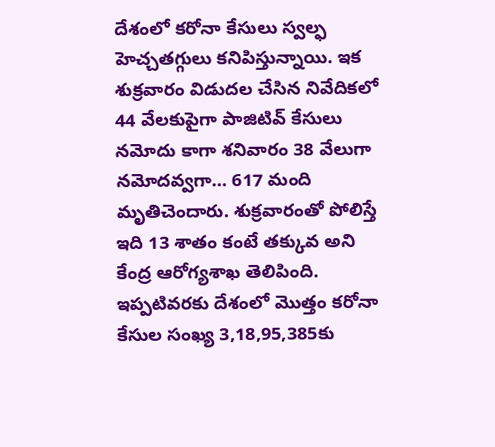దేశంలో కరోనా కేసులు స్వల్ఫ హెచ్చతగ్గులు కనిపిస్తున్నాయి. ఇక శుక్రవారం విడుదల చేసిన నివేదికలో 44 వేలకుపైగా పాజిటివ్ కేసులు నమోదు కాగా శనివారం 38 వేలుగా నమోదవ్వగా… 617 మంది మృతిచెందారు. శుక్రవారంతో పోలిస్తే ఇది 13 శాతం కంటే తక్కువ అని కేంద్ర ఆరోగ్యశాఖ తెలిపింది. ఇప్పటివరకు దేశంలో మొత్తం కరోనా కేసుల సంఖ్య 3,18,95,385కు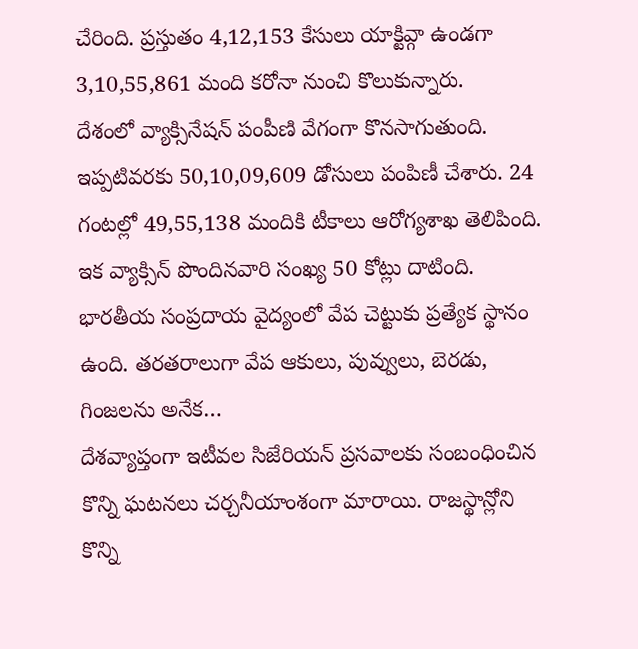చేరింది. ప్రస్తుతం 4,12,153 కేసులు యాక్టివ్గా ఉండగా 3,10,55,861 మంది కరోనా నుంచి కొలుకున్నారు.
దేశంలో వ్యాక్సినేషన్ పంపీణి వేగంగా కొనసాగుతుంది. ఇప్పటివరకు 50,10,09,609 డోసులు పంపిణీ చేశారు. 24 గంటల్లో 49,55,138 మందికి టీకాలు ఆరోగ్యశాఖ తెలిపింది. ఇక వ్యాక్సిన్ పొందినవారి సంఖ్య 50 కోట్లు దాటింది.
భారతీయ సంప్రదాయ వైద్యంలో వేప చెట్టుకు ప్రత్యేక స్థానం ఉంది. తరతరాలుగా వేప ఆకులు, పువ్వులు, బెరడు, గింజలను అనేక…
దేశవ్యాప్తంగా ఇటీవల సిజేరియన్ ప్రసవాలకు సంబంధించిన కొన్ని ఘటనలు చర్చనీయాంశంగా మారాయి. రాజస్థాన్లోని కొన్ని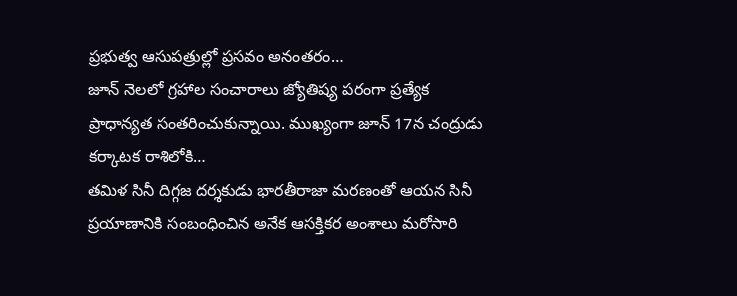ప్రభుత్వ ఆసుపత్రుల్లో ప్రసవం అనంతరం…
జూన్ నెలలో గ్రహాల సంచారాలు జ్యోతిష్య పరంగా ప్రత్యేక ప్రాధాన్యత సంతరించుకున్నాయి. ముఖ్యంగా జూన్ 17న చంద్రుడు కర్కాటక రాశిలోకి…
తమిళ సినీ దిగ్గజ దర్శకుడు భారతీరాజా మరణంతో ఆయన సినీ ప్రయాణానికి సంబంధించిన అనేక ఆసక్తికర అంశాలు మరోసారి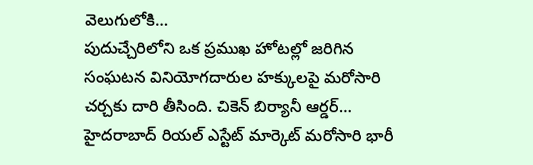వెలుగులోకి…
పుదుచ్చేరిలోని ఒక ప్రముఖ హోటల్లో జరిగిన సంఘటన వినియోగదారుల హక్కులపై మరోసారి చర్చకు దారి తీసింది. చికెన్ బిర్యానీ ఆర్డర్…
హైదరాబాద్ రియల్ ఎస్టేట్ మార్కెట్ మరోసారి భారీ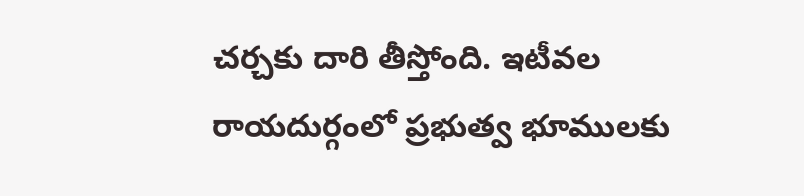చర్చకు దారి తీస్తోంది. ఇటీవల రాయదుర్గంలో ప్రభుత్వ భూములకు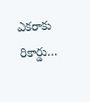ఎకరాకు రికార్డు…